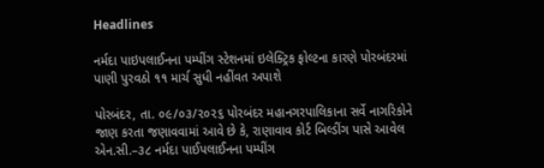Headlines

નર્મદા પાઇપલાઈનના પમ્પીંગ સ્ટેશનમાં ઇલેક્ટ્રિક ફોલ્ટના કારણે પોરબંદરમાં પાણી પુરવઠો ૧૧ માર્ચ સુધી નહીંવત અપાશે

પોરબંદર, તા. ૦૯/૦૩/૨૦૨૬ પોરબંદર મહાનગરપાલિકાના સર્વે નાગરિકોને જાણ કરતા જણાવવામાં આવે છે કે, રાણાવાવ કોર્ટ બિલ્ડીંગ પાસે આવેલ એન.સી.–૩૮ નર્મદા પાઈપલાઈનના પમ્પીંગ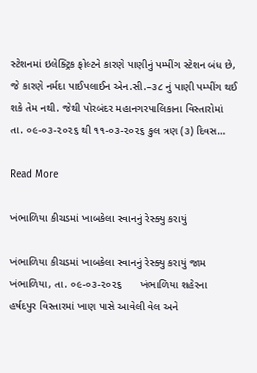સ્ટેશનમાં ઇલેક્ટ્રિક ફોલ્ટને કારણે પાણીનું પમ્પીંગ સ્ટેશન બંધ છે, જે કારણે નર્મદા પાઈપલાઈન એન.સી.–૩૮ નું પાણી પમ્પીંગ થઈ શકે તેમ નથી. જેથી પોરબંદર મહાનગરપાલિકાના વિસ્તારોમાં તા. ૦૯-૦૩-૨૦૨૬ થી ૧૧-૦૩-૨૦૨૬ કુલ ત્રણ (૩) દિવસ…

Read More

ખંભાળિયા કીચડમાં ખાબકેલા સ્વાનનું રેસ્ક્યુ કરાયું

ખંભાળિયા કીચડમાં ખાબકેલા સ્વાનનું રેસ્ક્યુ કરાયું જામ ખંભાળિયા, તા. ૦૯-૦૩-૨૦૨૬      ખંભાળિયા શહેરના હર્ષદપુર વિસ્તારમાં ખાણ પાસે આવેલી વેલ અને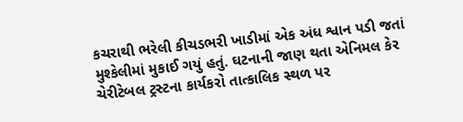કચરાથી ભરેલી કીચડભરી ખાડીમાં એક અંધ શ્વાન પડી જતાં મુશ્કેલીમાં મુકાઈ ગયું હતું. ઘટનાની જાણ થતા એનિમલ કેર ચેરીટેબલ ટ્રસ્ટના કાર્યકરો તાત્કાલિક સ્થળ પર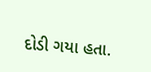દોડી ગયા હતા.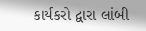કાર્યકરો દ્વારા લાંબી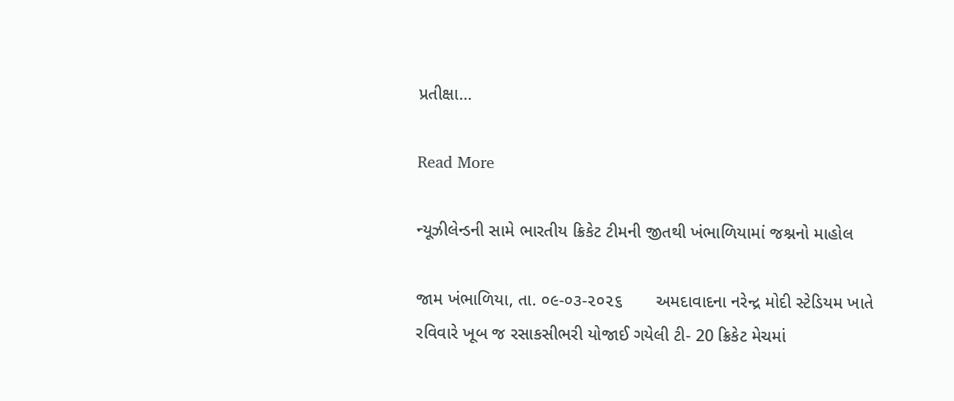પ્રતીક્ષા…

Read More

ન્યૂઝીલેન્ડની સામે ભારતીય ક્રિકેટ ટીમની જીતથી ખંભાળિયામાં જશ્નનો માહોલ

જામ ખંભાળિયા, તા. ૦૯-૦૩-૨૦૨૬       અમદાવાદના નરેન્દ્ર મોદી સ્ટેડિયમ ખાતે રવિવારે ખૂબ જ રસાકસીભરી યોજાઈ ગયેલી ટી- 20 ક્રિકેટ મેચમાં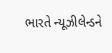ભારતે ન્યૂઝીલેન્ડને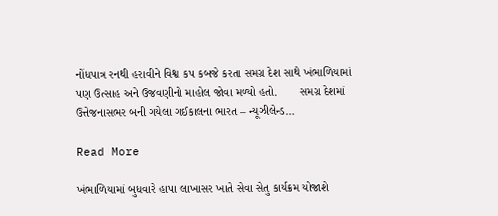નોંધપાત્ર રનથી હરાવીને વિશ્વ કપ કબજે કરતા સમગ્ર દેશ સાથે ખંભાળિયામાં પણ ઉત્સાહ અને ઉજવણીનો માહોલ જોવા મળ્યો હતો.       સમગ્ર દેશમાં ઉત્તેજનાસભર બની ગયેલા ગઈકાલના ભારત – ન્યૂઝીલેન્ડ…

Read More

ખંભાળિયામાં બુધવારે હાપા લાખાસર ખાતે સેવા સેતુ કાર્યક્રમ યોજાશે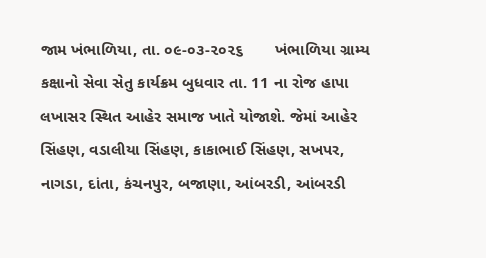જામ ખંભાળિયા, તા. ૦૯-૦૩-૨૦૨૬       ખંભાળિયા ગ્રામ્ય કક્ષાનો સેવા સેતુ કાર્યક્રમ બુધવાર તા. 11 ના રોજ હાપા લખાસર સ્થિત આહેર સમાજ ખાતે યોજાશે. જેમાં આહેર સિંહણ, વડાલીયા સિંહણ, કાકાભાઈ સિંહણ, સખપર, નાગડા, દાંતા, કંચનપુર, બજાણા, આંબરડી, આંબરડી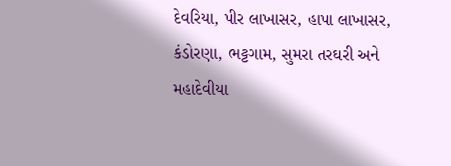દેવરિયા, પીર લાખાસર, હાપા લાખાસર, કંડોરણા, ભટ્ટગામ, સુમરા તરઘરી અને મહાદેવીયા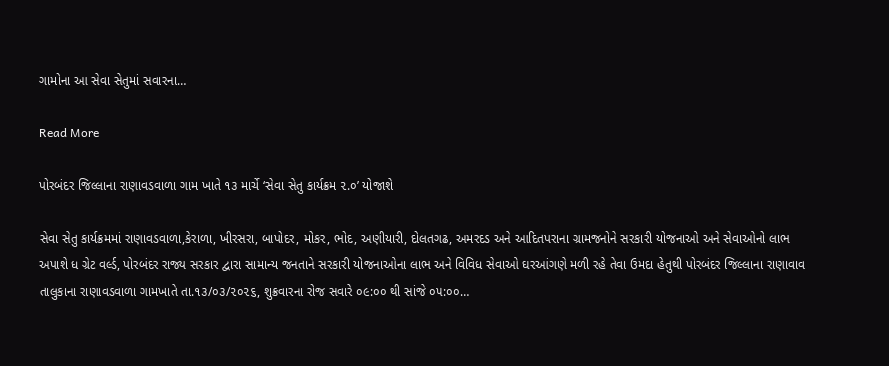ગામોના આ સેવા સેતુમાં સવારના…

Read More

પોરબંદર જિલ્લાના રાણાવડવાળા ગામ ખાતે ૧૩ માર્ચે ‘સેવા સેતુ કાર્યક્રમ ૨.૦’ યોજાશે

સેવા સેતુ કાર્યક્રમમાં રાણાવડવાળા,કેરાળા, ખીરસરા, બાપોદર, મોકર, ભોદ, અણીયારી, દોલતગઢ, અમરદડ અને આદિતપરાના ગ્રામજનોને સરકારી યોજનાઓ અને સેવાઓનો લાભ અપાશે ધ ગ્રેટ વર્લ્ડ, પોરબંદર રાજ્ય સરકાર દ્વારા સામાન્ય જનતાને સરકારી યોજનાઓના લાભ અને વિવિધ સેવાઓ ઘરઆંગણે મળી રહે તેવા ઉમદા હેતુથી પોરબંદર જિલ્લાના રાણાવાવ તાલુકાના રાણાવડવાળા ગામખાતે તા.૧૩/૦૩/૨૦૨૬, શુક્રવારના રોજ સવારે ૦૯:૦૦ થી સાંજે ૦૫:૦૦…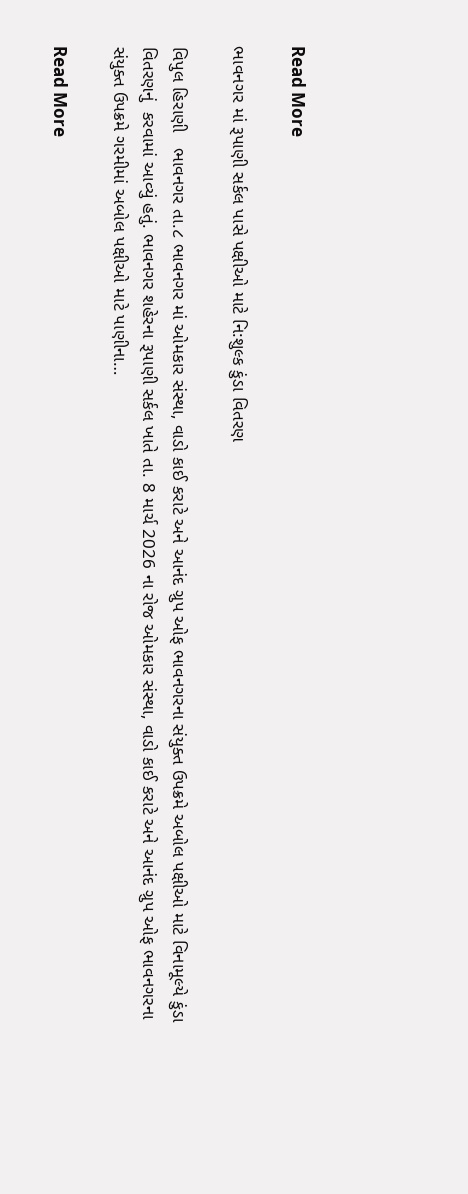Read More

ભાવનગર માં રૂપાણી સર્કલ પાસે પક્ષીઓ માટે નિ:શુલ્ક કુંડા વિતરણ

વિપુલ હિરાણી   ભાવનગર તા.૮ ભાવનગર માં ઓમકાર સંસ્થા, વાડો કાઈ કરાટે અને આનંદ ગ્રુપ ઓફ ભાવનગરના સંયુક્ત ઉપક્રમે અબોલ પક્ષીઓ માટે વિનામૂલ્યે કુંડા વિતરણનું  કરવામાં આવ્યું હતું. ભાવનગર શહેરના રૂપાણી સર્કલ ખાતે તા. 8 માર્ચ 2026 ના રોજ ઓમકાર સંસ્થા, વાડો કાઈ કરાટે અને આનંદ ગ્રુપ ઓફ ભાવનગરના સંયુક્ત ઉપક્રમે ગરમીમાં અબોલ પક્ષીઓ માટે પાણીના…

Read More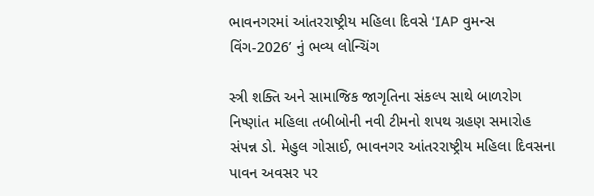ભાવનગરમાં આંતરરાષ્ટ્રીય મહિલા દિવસે ‘IAP વુમન્સ વિંગ-2026’ નું ભવ્ય લોન્ચિંગ

સ્ત્રી શક્તિ અને સામાજિક જાગૃતિના સંકલ્પ સાથે બાળરોગ નિષ્ણાંત મહિલા તબીબોની નવી ટીમનો શપથ ગ્રહણ સમારોહ સંપન્ન ડો. મેહુલ ગોસાઈ, ભાવનગર આંતરરાષ્ટ્રીય મહિલા દિવસના પાવન અવસર પર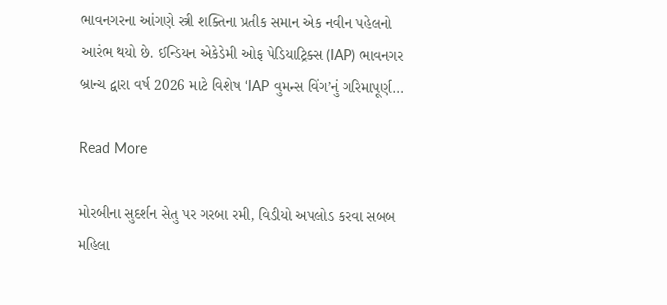ભાવનગરના આંગણે સ્ત્રી શક્તિના પ્રતીક સમાન એક નવીન પહેલનો આરંભ થયો છે. ઈન્ડિયન એકેડેમી ઓફ પેડિયાટ્રિક્સ (IAP) ભાવનગર બ્રાન્ચ દ્વારા વર્ષ 2026 માટે વિશેષ ‘IAP વુમન્સ વિંગ’નું ગરિમાપૂર્ણ…

Read More

મોરબીના સુદર્શન સેતુ પર ગરબા રમી, વિડીયો અપલોડ કરવા સબબ મહિલા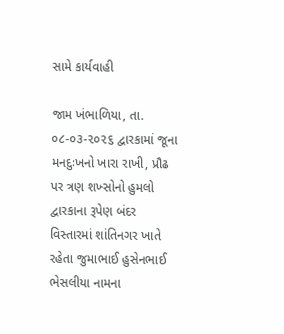સામે કાર્યવાહી

જામ ખંભાળિયા, તા. ૦૮-૦૩-૨૦૨૬ દ્વારકામાં જૂના મનદુઃખનો ખારા રાખી, પ્રૌઢ પર ત્રણ શખ્સોનો હુમલો         દ્વારકાના રૂપેણ બંદર વિસ્તારમાં શાંતિનગર ખાતે રહેતા જુમાભાઈ હુસેનભાઈ ભેસલીયા નામના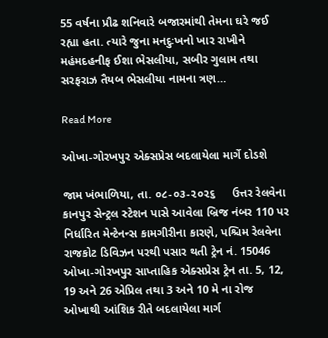55 વર્ષના પ્રૌઢ શનિવારે બજારમાંથી તેમના ઘરે જઈ રહ્યા હતા. ત્યારે જુના મનદુઃખનો ખાર રાખીને મહંમદહનીફ ઈશા ભેસલીયા, સબીર ગુલામ તથા સરફરાઝ તૈયબ ભેસલીયા નામના ત્રણ…

Read More

ઓખા-ગોરખપુર એક્સપ્રેસ બદલાયેલા માર્ગે દોડશે

જામ ખંભાળિયા, તા. ૦૮-૦૩-૨૦૨૬     ઉત્તર રેલવેના કાનપુર સેન્ટ્રલ સ્ટેશન પાસે આવેલા બ્રિજ નંબર 110 પર નિર્ધારિત મેન્ટેનન્સ કામગીરીના કારણે, પશ્ચિમ રેલવેના રાજકોટ ડિવિઝન પરથી પસાર થતી ટ્રેન નં. 15046 ઓખા-ગોરખપુર સાપ્તાહિક એક્સપ્રેસ ટ્રેન તા. 5, 12, 19 અને 26 એપ્રિલ તથા 3 અને 10 મે ના રોજ ઓખાથી આંશિક રીતે બદલાયેલા માર્ગ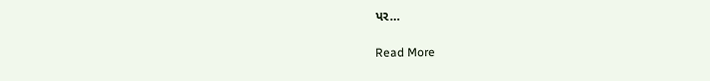પર…

Read More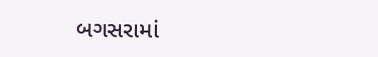બગસરામાં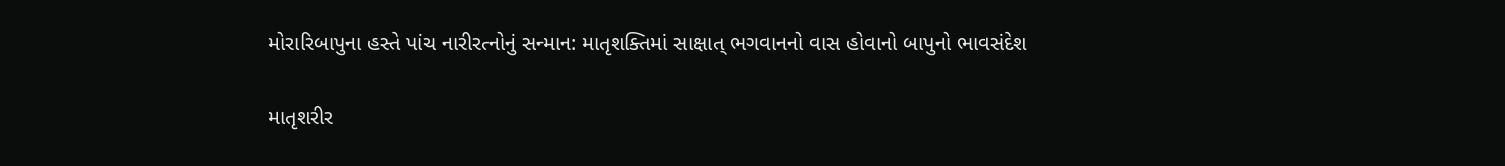મોરારિબાપુના હસ્તે પાંચ નારીરત્નોનું સન્માન: માતૃશક્તિમાં સાક્ષાત્ ભગવાનનો વાસ હોવાનો બાપુનો ભાવસંદેશ

માતૃશરીર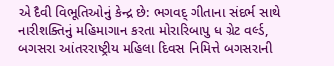એ દૈવી વિભૂતિઓનું કેન્દ્ર છે: ભગવદ્ ગીતાના સંદર્ભ સાથે નારીશક્તિનું મહિમાગાન કરતા મોરારિબાપુ ધ ગ્રેટ વર્લ્ડ, બગસરા આંતરરાષ્ટ્રીય મહિલા દિવસ નિમિત્તે બગસરાની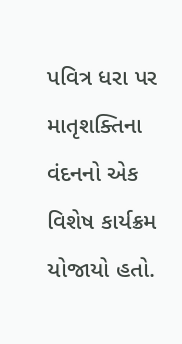પવિત્ર ધરા પર માતૃશક્તિના વંદનનો એક વિશેષ કાર્યક્રમ યોજાયો હતો.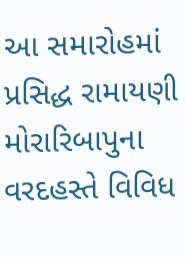આ સમારોહમાં પ્રસિદ્ધ રામાયણી મોરારિબાપુના વરદહસ્તે વિવિધ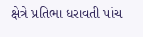ક્ષેત્રે પ્રતિભા ધરાવતી પાંચ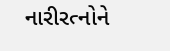નારીરત્નોને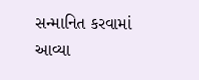સન્માનિત કરવામાં આવ્યા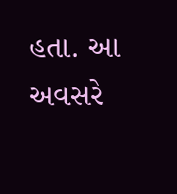હતા. આ અવસરે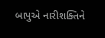બાપુએ નારીશક્તિને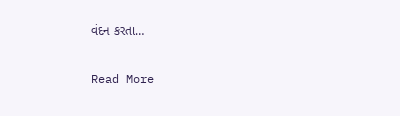વંદન કરતા…

Read More